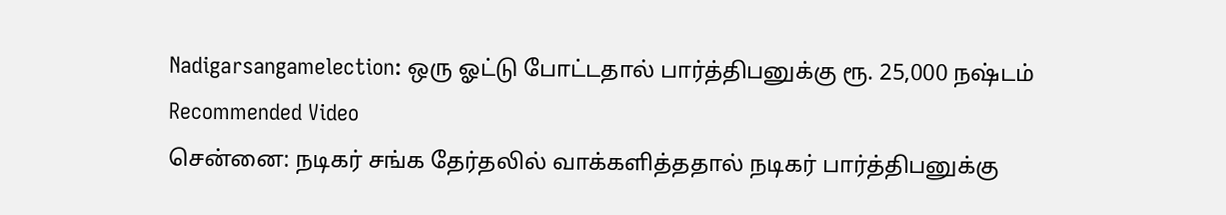Nadigarsangamelection: ஒரு ஓட்டு போட்டதால் பார்த்திபனுக்கு ரூ. 25,000 நஷ்டம்
Recommended Video
சென்னை: நடிகர் சங்க தேர்தலில் வாக்களித்ததால் நடிகர் பார்த்திபனுக்கு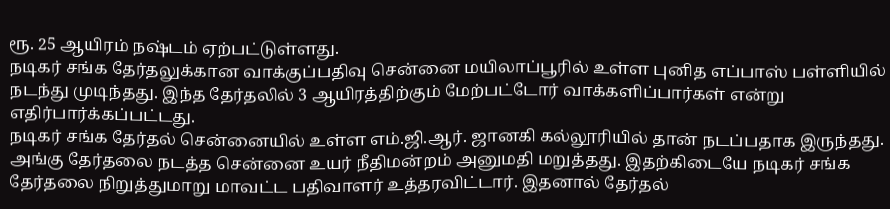ரூ. 25 ஆயிரம் நஷ்டம் ஏற்பட்டுள்ளது.
நடிகர் சங்க தேர்தலுக்கான வாக்குப்பதிவு சென்னை மயிலாப்பூரில் உள்ள புனித எப்பாஸ் பள்ளியில் நடந்து முடிந்தது. இந்த தேர்தலில் 3 ஆயிரத்திற்கும் மேற்பட்டோர் வாக்களிப்பார்கள் என்று எதிர்பார்க்கப்பட்டது.
நடிகர் சங்க தேர்தல் சென்னையில் உள்ள எம்.ஜி.ஆர். ஜானகி கல்லூரியில் தான் நடப்பதாக இருந்தது. அங்கு தேர்தலை நடத்த சென்னை உயர் நீதிமன்றம் அனுமதி மறுத்தது. இதற்கிடையே நடிகர் சங்க தேர்தலை நிறுத்துமாறு மாவட்ட பதிவாளர் உத்தரவிட்டார். இதனால் தேர்தல்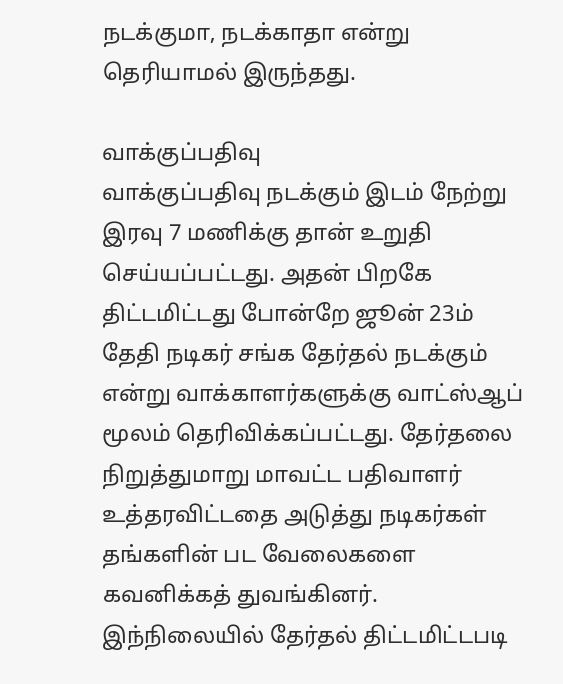நடக்குமா, நடக்காதா என்று தெரியாமல் இருந்தது.

வாக்குப்பதிவு
வாக்குப்பதிவு நடக்கும் இடம் நேற்று இரவு 7 மணிக்கு தான் உறுதி செய்யப்பட்டது. அதன் பிறகே திட்டமிட்டது போன்றே ஜூன் 23ம் தேதி நடிகர் சங்க தேர்தல் நடக்கும் என்று வாக்காளர்களுக்கு வாட்ஸ்ஆப் மூலம் தெரிவிக்கப்பட்டது. தேர்தலை நிறுத்துமாறு மாவட்ட பதிவாளர் உத்தரவிட்டதை அடுத்து நடிகர்கள் தங்களின் பட வேலைகளை கவனிக்கத் துவங்கினர். இந்நிலையில் தேர்தல் திட்டமிட்டபடி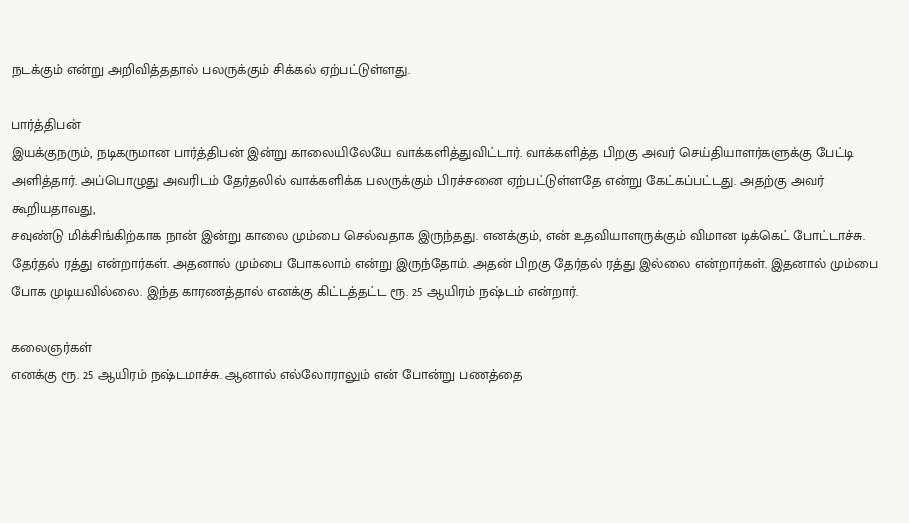நடக்கும் என்று அறிவித்ததால் பலருக்கும் சிக்கல் ஏற்பட்டுள்ளது.

பார்த்திபன்
இயக்குநரும், நடிகருமான பார்த்திபன் இன்று காலையிலேயே வாக்களித்துவிட்டார். வாக்களித்த பிறகு அவர் செய்தியாளர்களுக்கு பேட்டி அளித்தார். அப்பொழுது அவரிடம் தேர்தலில் வாக்களிக்க பலருக்கும் பிரச்சனை ஏற்பட்டுள்ளதே என்று கேட்கப்பட்டது. அதற்கு அவர் கூறியதாவது,
சவுண்டு மிக்சிங்கிற்காக நான் இன்று காலை மும்பை செல்வதாக இருந்தது. எனக்கும், என் உதவியாளருக்கும் விமான டிக்கெட் போட்டாச்சு. தேர்தல் ரத்து என்றார்கள். அதனால் மும்பை போகலாம் என்று இருந்தோம். அதன் பிறகு தேர்தல் ரத்து இல்லை என்றார்கள். இதனால் மும்பை போக முடியவில்லை. இந்த காரணத்தால் எனக்கு கிட்டத்தட்ட ரூ. 25 ஆயிரம் நஷ்டம் என்றார்.

கலைஞர்கள்
எனக்கு ரூ. 25 ஆயிரம் நஷ்டமாச்சு. ஆனால் எல்லோராலும் என் போன்று பணத்தை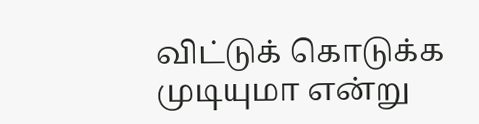விட்டுக் கொடுக்க முடியுமா என்று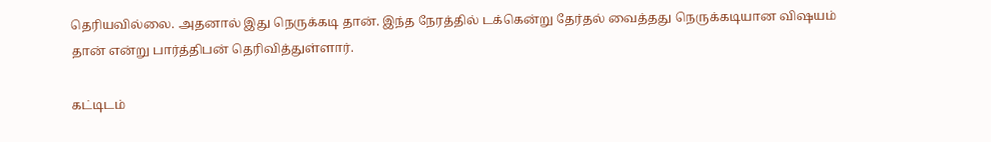தெரியவில்லை. அதனால் இது நெருக்கடி தான். இந்த நேரத்தில் டக்கென்று தேர்தல் வைத்தது நெருக்கடியான விஷயம் தான் என்று பார்த்திபன் தெரிவித்துள்ளார்.

கட்டிடம்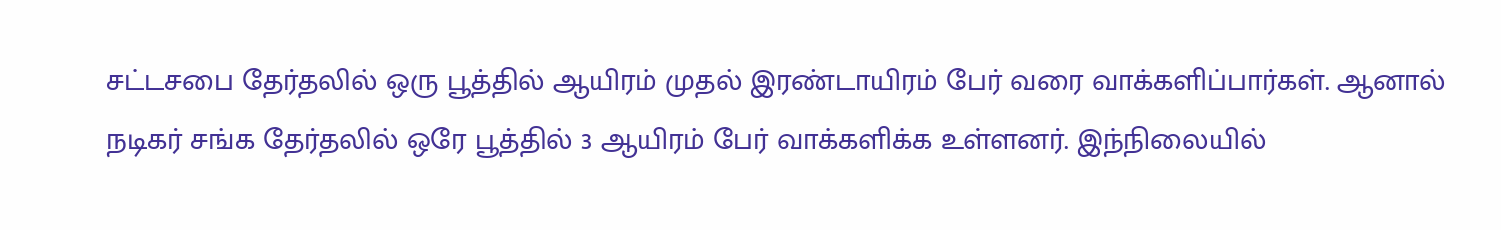சட்டசபை தேர்தலில் ஒரு பூத்தில் ஆயிரம் முதல் இரண்டாயிரம் பேர் வரை வாக்களிப்பார்கள். ஆனால் நடிகர் சங்க தேர்தலில் ஒரே பூத்தில் 3 ஆயிரம் பேர் வாக்களிக்க உள்ளனர். இந்நிலையில்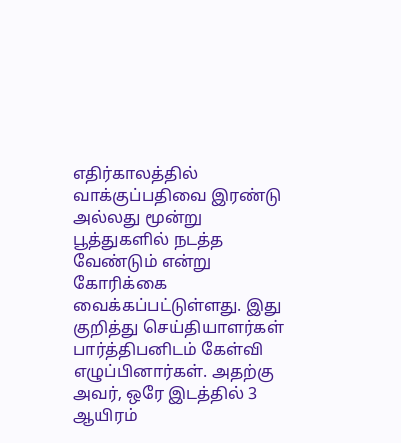எதிர்காலத்தில் வாக்குப்பதிவை இரண்டு அல்லது மூன்று பூத்துகளில் நடத்த வேண்டும் என்று கோரிக்கை வைக்கப்பட்டுள்ளது. இது குறித்து செய்தியாளர்கள் பார்த்திபனிடம் கேள்வி எழுப்பினார்கள். அதற்கு அவர், ஒரே இடத்தில் 3 ஆயிரம்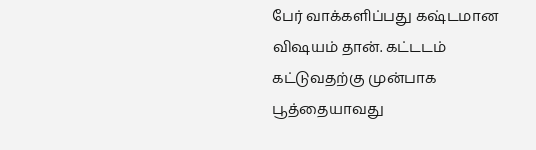பேர் வாக்களிப்பது கஷ்டமான விஷயம் தான். கட்டடம் கட்டுவதற்கு முன்பாக பூத்தையாவது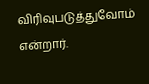விரிவுபடுத்துவோம் என்றார்.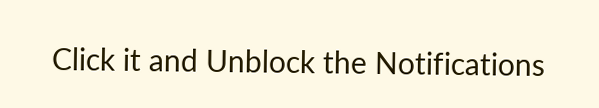Click it and Unblock the Notifications